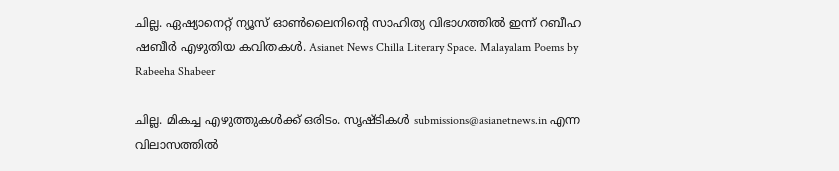ചില്ല. ഏഷ്യാനെറ്റ് ന്യൂസ് ഓണ്‍ലൈനിന്റെ സാഹിത്യ വിഭാഗത്തില്‍ ഇന്ന് റബീഹ ഷബീര്‍ എഴുതിയ കവിതകള്‍. Asianet News Chilla Literary Space. Malayalam Poems by Rabeeha Shabeer

ചില്ല. മികച്ച എഴുത്തുകള്‍ക്ക് ഒരിടം. സൃഷ്ടികള്‍ submissions@asianetnews.in എന്ന വിലാസത്തില്‍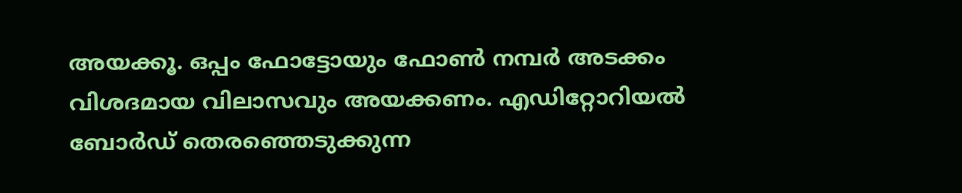അയക്കൂ. ഒപ്പം ഫോട്ടോയും ഫോണ്‍ നമ്പര്‍ അടക്കം വിശദമായ വിലാസവും അയക്കണം. എഡിറ്റോറിയല്‍ ബോര്‍ഡ് തെരഞ്ഞെടുക്കുന്ന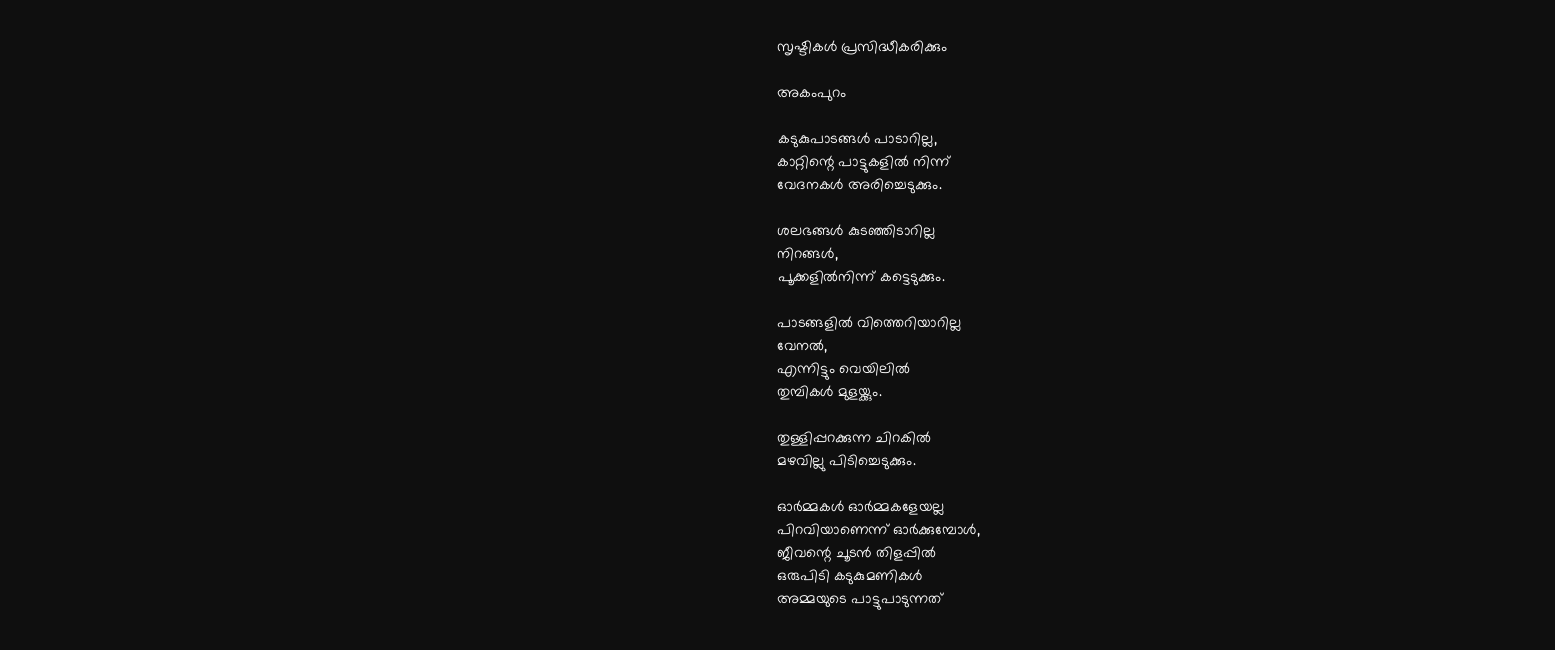സൃഷ്ടികള്‍ പ്രസിദ്ധീകരിക്കും

അകംപുറം

കടുകുപാടങ്ങള്‍ പാടാറില്ല,
കാറ്റിന്റെ പാട്ടുകളില്‍ നിന്ന്
വേദനകള്‍ അരിച്ചെടുക്കും.

ശലഭങ്ങള്‍ കുടഞ്ഞിടാറില്ല
നിറങ്ങള്‍,
പൂക്കളില്‍നിന്ന് കട്ടെടുക്കും.

പാടങ്ങളില്‍ വിത്തെറിയാറില്ല
വേനല്‍,
എന്നിട്ടും വെയിലില്‍
തുമ്പികള്‍ മുളയ്ക്കും.

തുള്ളിപ്പറക്കുന്ന ചിറകില്‍
മഴവില്ലു പിടിച്ചെടുക്കും.

ഓര്‍മ്മകള്‍ ഓര്‍മ്മകളേയല്ല
പിറവിയാണെന്ന് ഓര്‍ക്കുമ്പോള്‍,
ജീവന്റെ ചൂടന്‍ തിളപ്പില്‍
ഒരുപിടി കടുകുമണികള്‍
അമ്മയുടെ പാട്ടുപാടുന്നത്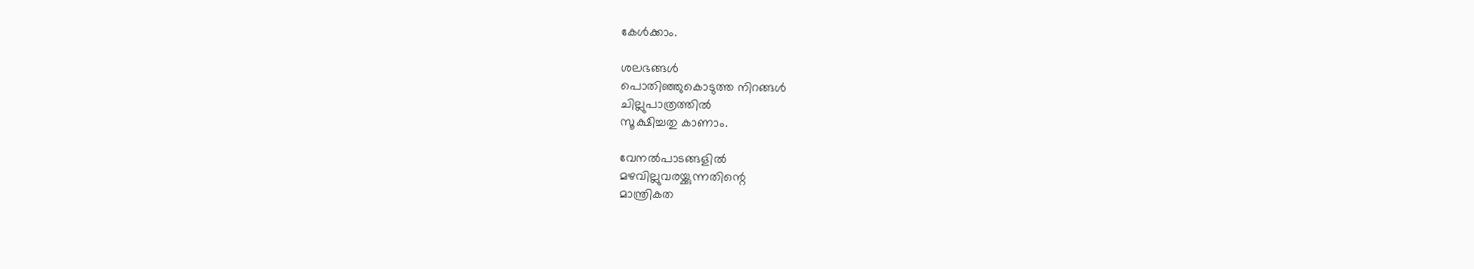കേള്‍ക്കാം.

ശലഭങ്ങള്‍
പൊതിഞ്ഞുകൊടുത്ത നിറങ്ങള്‍
ചില്ലുപാത്രത്തില്‍
സൂക്ഷിച്ചതു കാണാം.

വേനല്‍പാടങ്ങളില്‍
മഴവില്ലുവരയ്ക്കുന്നതിന്റെ
മാന്ത്രികത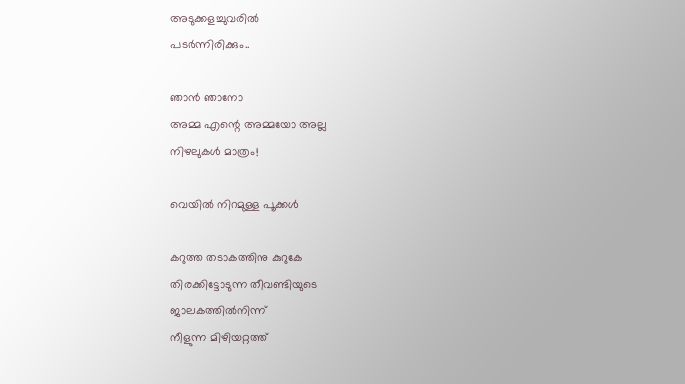അടുക്കളച്ചുവരില്‍
പടര്‍ന്നിരിക്കും..

ഞാന്‍ ഞാനോ
അമ്മ എന്റെ അമ്മയോ അല്ല
നിഴലുകള്‍ മാത്രം!

വെയില്‍ നിറമുള്ള പൂക്കള്‍

കറുത്ത തടാകത്തിനു കുറുകേ
തിരക്കിട്ടോടുന്ന തീവണ്ടിയുടെ
ജാലകത്തില്‍നിന്ന്
നീളുന്ന മിഴിയറ്റത്ത്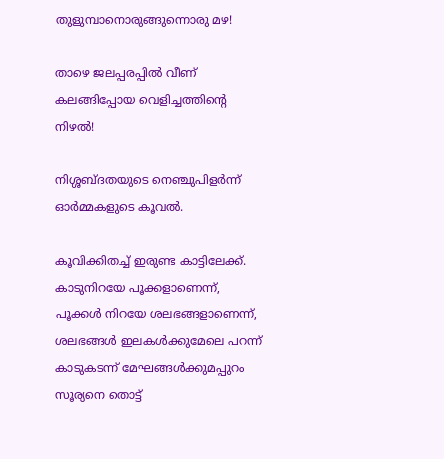തുളുമ്പാനൊരുങ്ങുന്നൊരു മഴ!

താഴെ ജലപ്പരപ്പില്‍ വീണ്
കലങ്ങിപ്പോയ വെളിച്ചത്തിന്റെ
നിഴല്‍!

നിശ്ശബ്ദതയുടെ നെഞ്ചുപിളര്‍ന്ന്
ഓര്‍മ്മകളുടെ കൂവല്‍.

കൂവിക്കിതച്ച് ഇരുണ്ട കാട്ടിലേക്ക്.
കാടുനിറയേ പൂക്കളാണെന്ന്,
പൂക്കള്‍ നിറയേ ശലഭങ്ങളാണെന്ന്,
ശലഭങ്ങള്‍ ഇലകള്‍ക്കുമേലെ പറന്ന്
കാടുകടന്ന് മേഘങ്ങള്‍ക്കുമപ്പുറം
സൂര്യനെ തൊട്ട്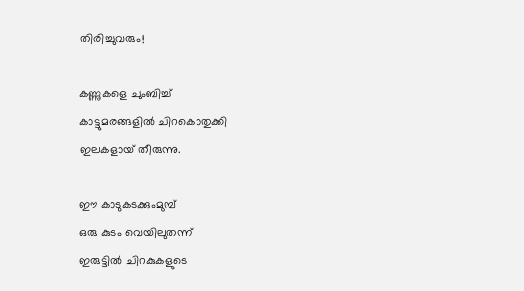തിരിച്ചുവരും!

കണ്ണുകളെ ചുംബിച്ച്
കാട്ടുമരങ്ങളില്‍ ചിറകൊതുക്കി
ഇലകളായ് തീരുന്നു.

ഈ കാടുകടക്കുംമുമ്പ്
ഒരു കുടം വെയിലുതന്ന്
ഇരുട്ടില്‍ ചിറകുകളുടെ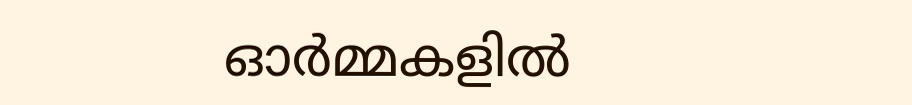ഓര്‍മ്മകളില്‍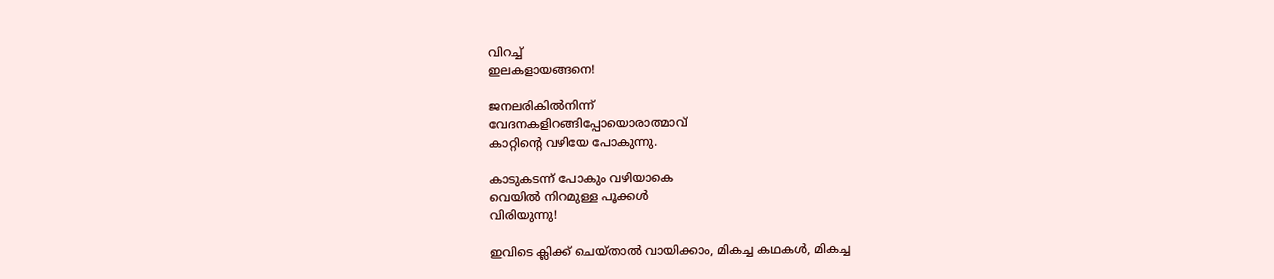വിറച്ച്
ഇലകളായങ്ങനെ!

ജനലരികില്‍നിന്ന്
വേദനകളിറങ്ങിപ്പോയൊരാത്മാവ്
കാറ്റിന്റെ വഴിയേ പോകുന്നു.

കാടുകടന്ന് പോകും വഴിയാകെ
വെയില്‍ നിറമുള്ള പൂക്കള്‍
വിരിയുന്നു!

ഇവിടെ ക്ലിക്ക് ചെയ്താല്‍ വായിക്കാം, മികച്ച കഥകള്‍, മികച്ച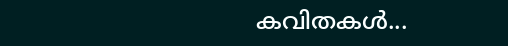കവിതകള്‍...